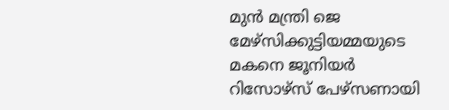മുന്‍ മന്ത്രി ജെ മേഴ്സിക്കുട്ടിയമ്മയുടെ മകനെ ജൂനിയര്‍ റിസോഴ്സ് പേഴ്സണായി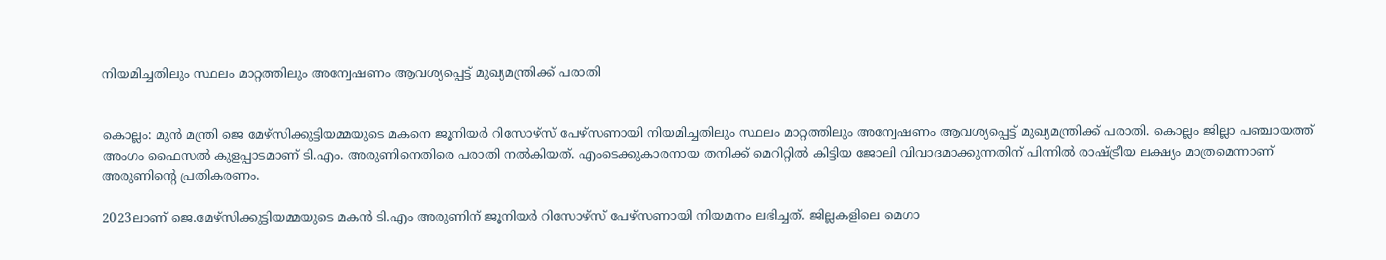നിയമിച്ചതിലും സ്ഥലം മാറ്റത്തിലും അന്വേഷണം ആവശ്യപ്പെട്ട് മുഖ്യമന്ത്രിക്ക് പരാതി


കൊല്ലം: മുന്‍ മന്ത്രി ജെ മേഴ്സിക്കുട്ടിയമ്മയുടെ മകനെ ജൂനിയര്‍ റിസോഴ്സ് പേഴ്സണായി നിയമിച്ചതിലും സ്ഥലം മാറ്റത്തിലും അന്വേഷണം ആവശ്യപ്പെട്ട് മുഖ്യമന്ത്രിക്ക് പരാതി. കൊല്ലം ജില്ലാ പഞ്ചായത്ത് അംഗം ഫൈസല്‍ കുളപ്പാടമാണ് ടി.എം. അരുണിനെതിരെ പരാതി നല്‍കിയത്. എംടെക്കുകാരനായ തനിക്ക് മെറിറ്റില്‍ കിട്ടിയ ജോലി വിവാദമാക്കുന്നതിന് പിന്നില്‍ രാഷ്ട്രീയ ലക്ഷ്യം മാത്രമെന്നാണ് അരുണിൻ്റെ പ്രതികരണം.

2023ലാണ് ജെ.മേഴ്സിക്കുട്ടിയമ്മയുടെ മകന്‍ ടി.എം അരുണിന് ജൂനിയര്‍ റിസോഴ്സ് പേഴ്സണായി നിയമനം ലഭിച്ചത്. ജില്ലകളിലെ മെഗാ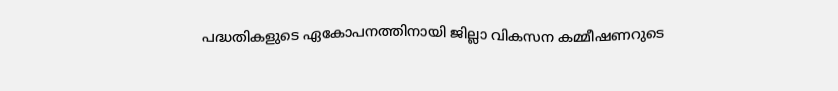പദ്ധതികളുടെ ഏകോപനത്തിനായി ജില്ലാ വികസന കമ്മീഷണറുടെ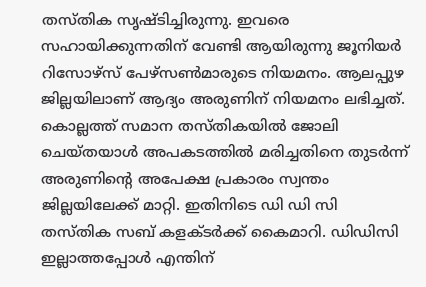തസ്തിക സൃഷ്ടിച്ചിരുന്നു. ഇവരെ സഹായിക്കുന്നതിന് വേണ്ടി ആയിരുന്നു ജൂനിയർ റിസോഴ്സ് പേഴ്സൺമാരുടെ നിയമനം. ആലപ്പുഴ ജില്ലയിലാണ് ആദ്യം അരുണിന് നിയമനം ലഭിച്ചത്. കൊല്ലത്ത് സമാന തസ്തികയിൽ ജോലി ചെയ്തയാൾ അപകടത്തില്‍ മരിച്ചതിനെ തുടർന്ന് അരുണിന്റെ അപേക്ഷ പ്രകാരം സ്വന്തം ജില്ലയിലേക്ക് മാറ്റി. ഇതിനിടെ ഡി ഡി സി തസ്തിക സബ് കളക്ടർക്ക് കൈമാറി. ഡിഡിസി ഇല്ലാത്തപ്പോള്‍ എന്തിന്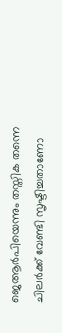ജെആര്‍പിയെന്നും തസ്തിക തന്നെ ചിലര്‍ക്ക് വേണ്ടി സൃഷ്ടിച്ചതാണോ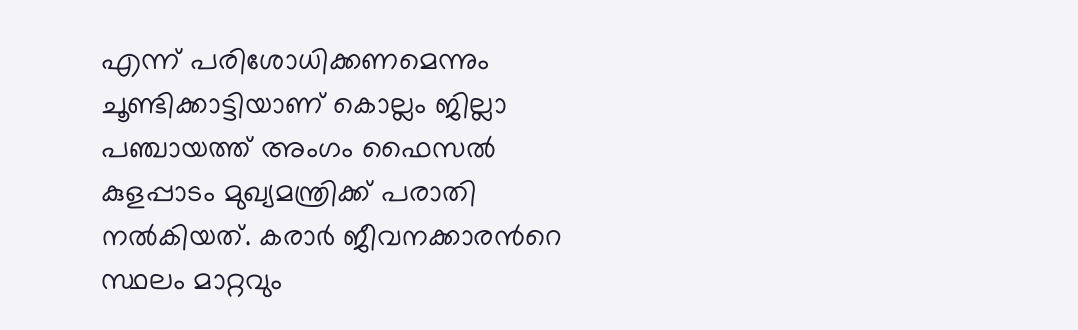എന്ന് പരിശോധിക്കണമെന്നും ചൂണ്ടിക്കാട്ടിയാണ് കൊല്ലം ജില്ലാ പഞ്ചായത്ത് അംഗം ഫൈസല്‍ കുളപ്പാടം മുഖ്യമന്ത്രിക്ക് പരാതി നല്‍കിയത്. കരാര്‍ ജീവനക്കാരന്‍റെ സ്ഥലം മാറ്റവും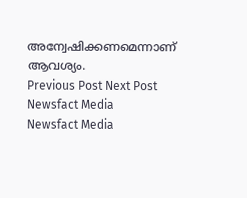അന്വേഷിക്കണമെന്നാണ് ആവശ്യം.
Previous Post Next Post
Newsfact Media
Newsfact Media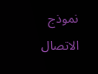نموذج الاتصال